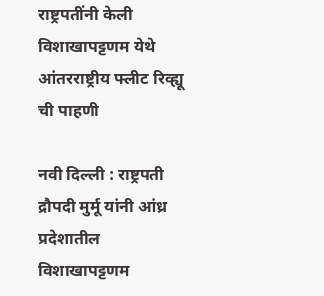राष्ट्रपतींनी केली विशाखापट्टणम येथे आंतरराष्ट्रीय फ्लीट रिव्ह्यू ची पाहणी

नवी दिल्‍ली : राष्ट्रपती द्रौपदी मुर्मू यांनी आंध्र प्रदेशातील विशाखापट्टणम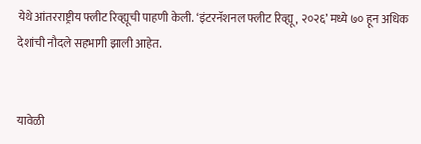येथे आंतरराष्ट्रीय फ्लीट रिव्ह्यूची पाहणी केली. ‘इंटरनॅशनल फ्लीट रिव्ह्यू, २०२६’ मध्ये ७० हून अधिक देशांची नौदले सहभागी झाली आहेत.


यावेळी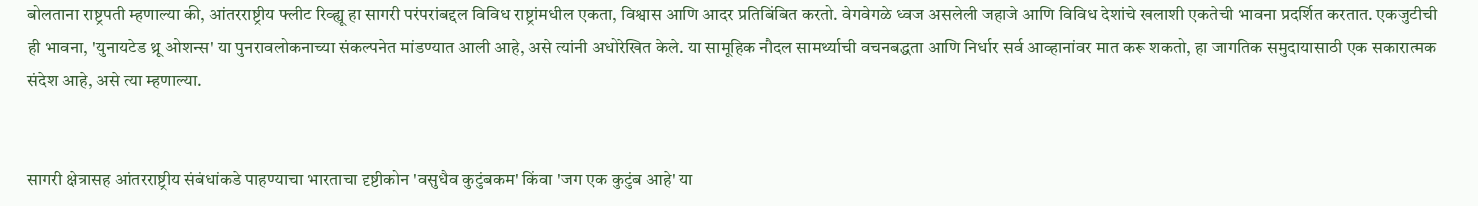बोलताना राष्ट्रपती म्हणाल्या की, आंतरराष्ट्रीय फ्लीट रिव्ह्यू हा सागरी परंपरांबद्दल विविध राष्ट्रांमधील एकता, विश्वास आणि आदर प्रतिबिंबित करतो. वेगवेगळे ध्वज असलेली जहाजे आणि विविध देशांचे खलाशी एकतेची भावना प्रदर्शित करतात. एकजुटीची ही भावना, 'युनायटेड थ्रू ओशन्स' या पुनरावलोकनाच्या संकल्पनेत मांडण्यात आली आहे, असे त्यांनी अधोरेखित केले. या सामूहिक नौदल सामर्थ्याची वचनबद्धता आणि निर्धार सर्व आव्हानांवर मात करू शकतो, हा जागतिक समुदायासाठी एक सकारात्मक संदेश आहे, असे त्या म्हणाल्या.


सागरी क्षेत्रासह आंतरराष्ट्रीय संबंधांकडे पाहण्याचा भारताचा दृष्टीकोन 'वसुधैव कुटुंबकम' किंवा 'जग एक कुटुंब आहे' या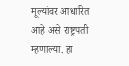मूल्यांवर आधारित आहे असे राष्ट्रपती म्हणाल्या. हा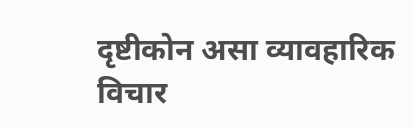दृष्टीकोन असा व्यावहारिक विचार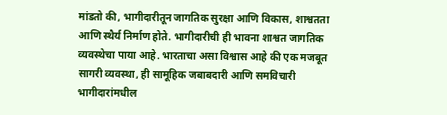मांडतो की, भागीदारीतून जागतिक सुरक्षा आणि विकास, शाश्वतता आणि स्थैर्य निर्माण होते. भागीदारीची ही भावना शाश्वत जागतिक व्यवस्थेचा पाया आहे. भारताचा असा विश्वास आहे की एक मजबूत सागरी व्यवस्था, ही सामूहिक जबाबदारी आणि समविचारी भागीदारांमधील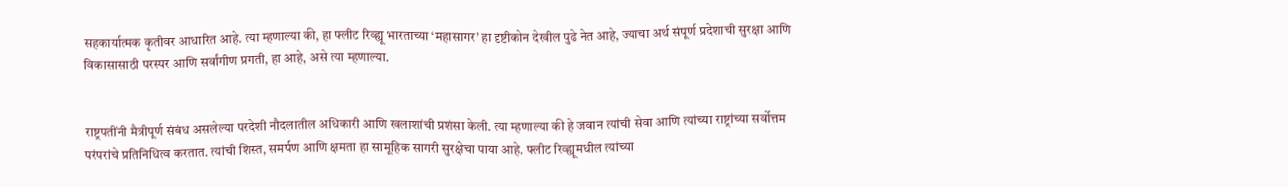सहकार्यात्मक कृतीवर आधारित आहे. त्या म्हणाल्या की, हा फ्लीट रिव्ह्यू भारताच्या ‘महासागर’ हा दृष्टीकोन देखील पुढे नेत आहे, ज्याचा अर्थ संपूर्ण प्रदेशाची सुरक्षा आणि विकासासाठी परस्पर आणि सर्वांगीण प्रगती, हा आहे, असे त्या म्हणाल्या.


राष्ट्रपतींनी मैत्रीपूर्ण संबंध असलेल्या परदेशी नौदलातील अधिकारी आणि खलाशांची प्रशंसा केली. त्या म्हणाल्या की हे जवान त्यांची सेवा आणि त्यांच्या राष्ट्रांच्या सर्वोत्तम परंपरांचे प्रतिनिधित्व करतात. त्यांची शिस्त, समर्पण आणि क्षमता हा सामूहिक सागरी सुरक्षेचा पाया आहे. फ्लीट रिव्ह्यूमधील त्यांच्या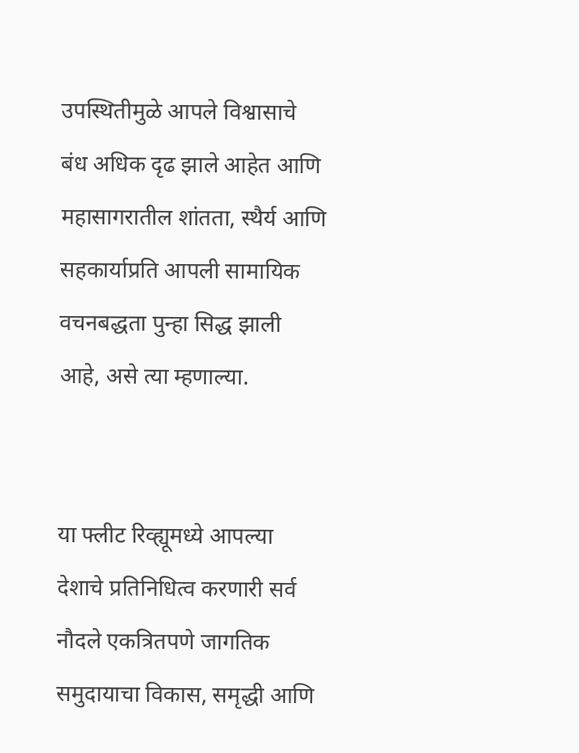उपस्थितीमुळे आपले विश्वासाचे बंध अधिक दृढ झाले आहेत आणि महासागरातील शांतता, स्थैर्य आणि सहकार्याप्रति आपली सामायिक वचनबद्धता पुन्हा सिद्ध झाली आहे, असे त्या म्हणाल्या.


या फ्लीट रिव्ह्यूमध्ये आपल्या देशाचे प्रतिनिधित्व करणारी सर्व नौदले एकत्रितपणे जागतिक समुदायाचा विकास, समृद्धी आणि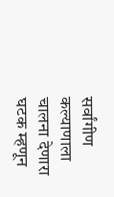सर्वांगीण कल्याणाला चालना देणारा घटक म्हणून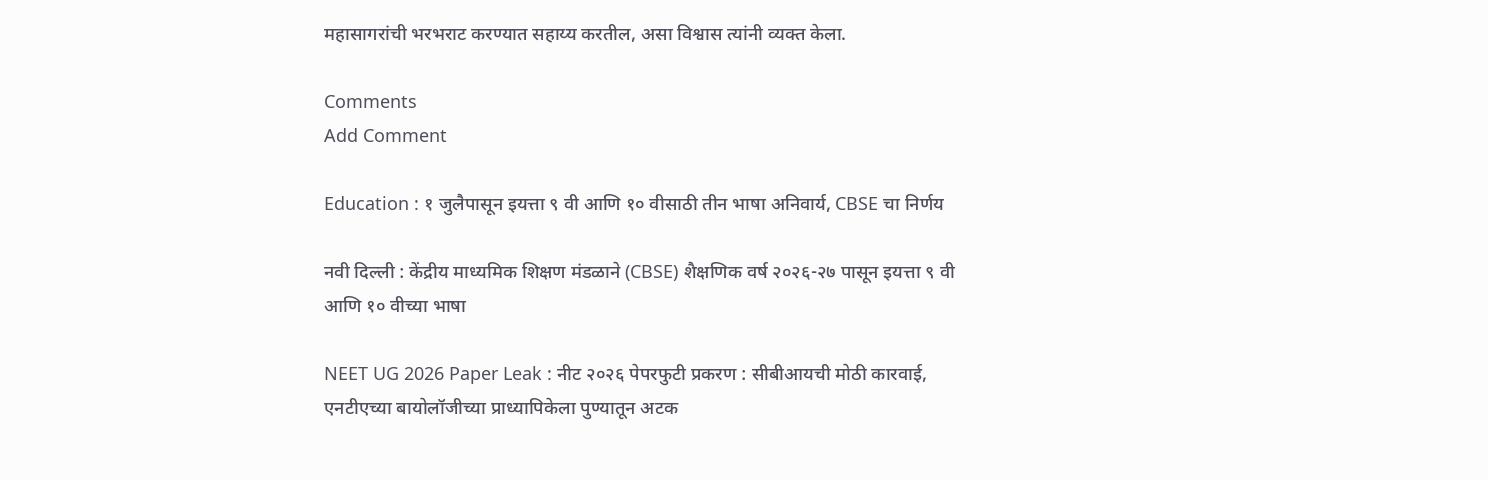महासागरांची भरभराट करण्यात सहाय्य करतील, असा विश्वास त्यांनी व्यक्त केला.

Comments
Add Comment

Education : १ जुलैपासून इयत्ता ९ वी आणि १० वीसाठी तीन भाषा अनिवार्य, CBSE चा निर्णय

नवी दिल्ली : केंद्रीय माध्यमिक शिक्षण मंडळाने (CBSE) शैक्षणिक वर्ष २०२६-२७ पासून इयत्ता ९ वी आणि १० वीच्या भाषा

NEET UG 2026 Paper Leak : नीट २०२६ पेपरफुटी प्रकरण : सीबीआयची मोठी कारवाई, एनटीएच्या बायोलॉजीच्या प्राध्यापिकेला पुण्यातून अटक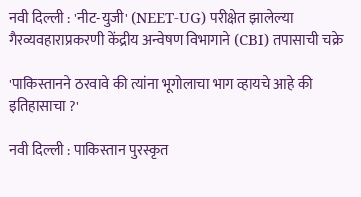नवी दिल्ली : 'नीट-युजी' (NEET-UG) परीक्षेत झालेल्या गैरव्यवहाराप्रकरणी केंद्रीय अन्वेषण विभागाने (CBI) तपासाची चक्रे

'पाकिस्तानने ठरवावे की त्यांना भूगोलाचा भाग व्हायचे आहे की इतिहासाचा ?'

नवी दिल्ली : पाकिस्तान पुरस्कृत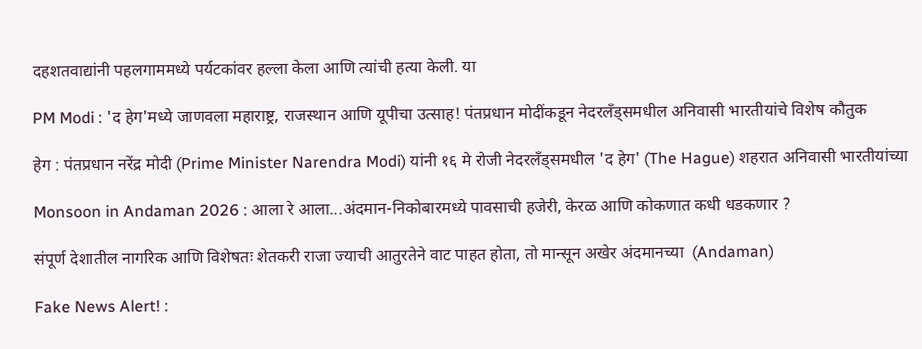दहशतवाद्यांनी पहलगाममध्ये पर्यटकांवर हल्ला केला आणि त्यांची हत्या केली. या

PM Modi : 'द हेग'मध्ये जाणवला महाराष्ट्र, राजस्थान आणि यूपीचा उत्साह! पंतप्रधान मोदींकडून नेदरलँड्समधील अनिवासी भारतीयांचे विशेष कौतुक

हेग : पंतप्रधान नरेंद्र मोदी (Prime Minister Narendra Modi) यांनी १६ मे रोजी नेदरलँड्समधील 'द हेग' (The Hague) शहरात अनिवासी भारतीयांच्या

Monsoon in Andaman 2026 : आला रे आला...अंदमान-निकोबारमध्ये पावसाची हजेरी, केरळ आणि कोकणात कधी धडकणार ?

संपूर्ण देशातील नागरिक आणि विशेषतः शेतकरी राजा ज्याची आतुरतेने वाट पाहत होता, तो मान्सून अखेर अंदमानच्या  (Andaman)

Fake News Alert! :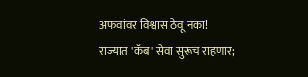अफवांवर विश्वास ठेवू नका! राज्यात 'कॅब' सेवा सुरूच राहणार;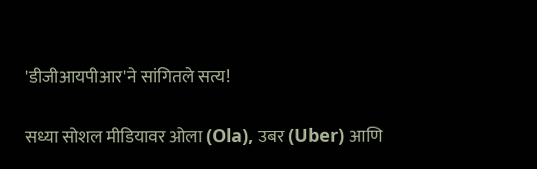'डीजीआयपीआर'ने सांगितले सत्य!

सध्या सोशल मीडियावर ओला (Ola), उबर (Uber) आणि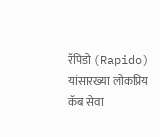रॅपिडो (Rapido) यांसारख्या लोकप्रिय कॅब सेवा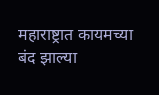महाराष्ट्रात कायमच्या बंद झाल्या